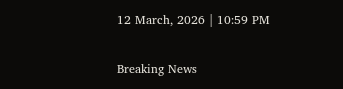12 March, 2026 | 10:59 PM

Breaking News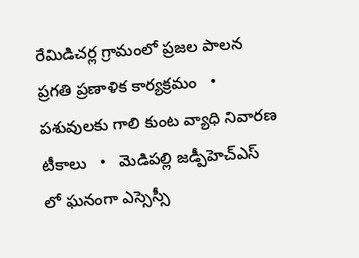రేమిడిచర్ల గ్రామంలో ప్రజల పాలన ప్రగతి ప్రణాళిక కార్యక్రమం   •   పశువులకు గాలి కుంట వ్యాధి నివారణ టీకాలు   •   మెడిపల్లి జడ్పీహెచ్ఎస్ లో ఘనంగా ఎస్సెస్సీ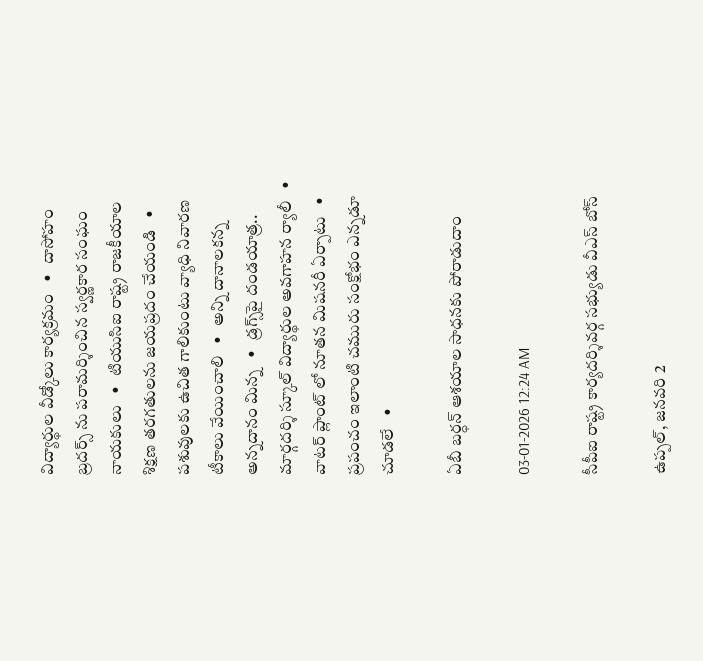విద్యార్థుల వీడ్కోలు కార్యక్రమం   •   దాసోహం బ్రదర్స్ ను పరామర్శించిన స్వర్ణకార సంఘం నాయకులు   •   టియుసిఐ రాష్ట్ర రాజకీయాల శిక్షణ తరగతులను జయప్రదం చేయండి   •   పశువులకు ఉచిత గాలికుంటు వ్యాధి నివారణ టీకాలు వేయించాలి   •   అన్ని దానాలకన్న అన్నదానం మిన్న   •   డ్రగ్స్‌పై దండయాత్ర.. మార్గదర్శి స్కూల్ విద్యార్థుల అవగాహన ర్యాలీ   •   వాటర్ ప్లాంట్ లో నూతన మిషనరీ ఏర్పాటు   •   ప్రపంచం ఇలాంటి చమురు సంక్షోభం ఎన్నడూ చూడలే   •

ఏబీ బర్ధన్ ఆశయాల సాధనకు పోరాడుదాం

03-01-2026 12:24 AM

సీపీఐ రాష్ట్ర కార్యదర్శివర్గ సభ్యుడు వీఎస్ బోస్

ఉప్పల్, జనవరి 2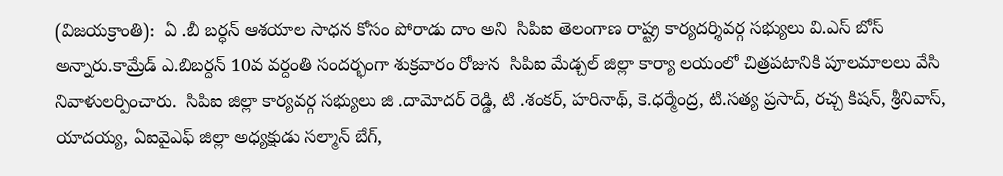(విజయక్రాంతి):  ఏ .బీ బర్ధన్ ఆశయాల సాధన కోసం పోరాడు దాం అని  సిపిఐ తెలంగాణ రాష్ట్ర కార్యదర్శివర్గ సభ్యులు వి.ఎస్ బోస్ అన్నారు.కామ్రేడ్ ఎ.బిబర్దన్ 10వ వర్దంతి సందర్భంగా శుక్రవారం రోజున  సిపిఐ మేడ్చల్ జిల్లా కార్యా లయంలో చిత్రపటానికి పూలమాలలు వేసి నివాళులర్పించారు.  సిపిఐ జిల్లా కార్యవర్గ సభ్యులు జి .దామోదర్ రెడ్డి, టి .శంకర్, హరినాథ్, కె.ధర్మేంద్ర, టి.సత్య ప్రసాద్, రచ్చ కిషన్, శ్రీనివాస్, యాదయ్య, ఏఐవైఎఫ్ జిల్లా అధ్యక్షుడు సల్మాన్ బేగ్,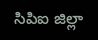సిపిఐ జిల్లా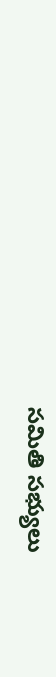సమితి సభ్యులు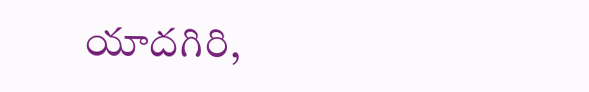యాదగిరి,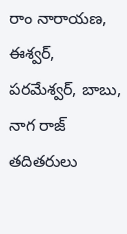రాం నారాయణ, ఈశ్వర్, పరమేశ్వర్, బాబు, నాగ రాజ్ తదితరులు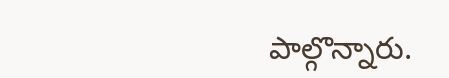పాల్గొన్నారు.